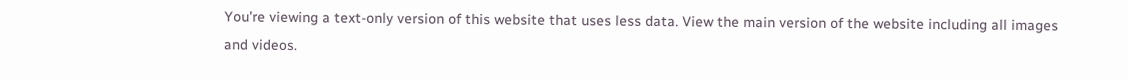You’re viewing a text-only version of this website that uses less data. View the main version of the website including all images and videos.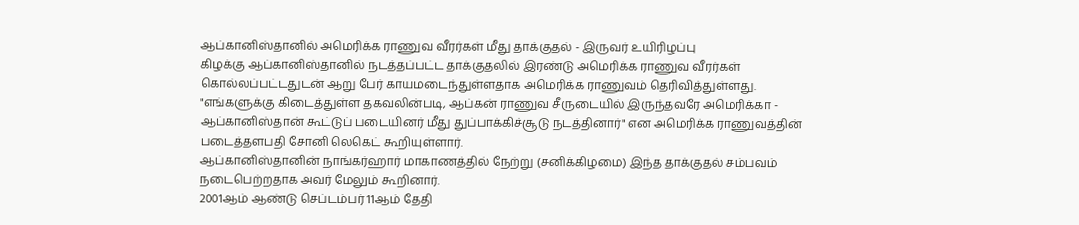ஆப்கானிஸ்தானில் அமெரிக்க ராணுவ வீரர்கள் மீது தாக்குதல் - இருவர் உயிரிழப்பு
கிழக்கு ஆப்கானிஸ்தானில் நடத்தப்பட்ட தாக்குதலில் இரண்டு அமெரிக்க ராணுவ வீரர்கள் கொல்லப்பட்டதுடன் ஆறு பேர் காயமடைந்துள்ளதாக அமெரிக்க ராணுவம் தெரிவித்துள்ளது.
"எங்களுக்கு கிடைத்துள்ள தகவலின்படி, ஆப்கன் ராணுவ சீருடையில் இருந்தவரே அமெரிக்கா - ஆப்கானிஸ்தான் கூட்டுப் படையினர் மீது துப்பாக்கிச்சூடு நடத்தினார்" என அமெரிக்க ராணுவத்தின் படைத்தளபதி சோனி லெகெட் கூறியுள்ளார்.
ஆப்கானிஸ்தானின் நாங்கர்ஹார் மாகாணத்தில் நேற்று (சனிக்கிழமை) இந்த தாக்குதல் சம்பவம் நடைபெற்றதாக அவர் மேலும் கூறினார்.
2001ஆம் ஆண்டு செப்டம்பர் 11ஆம் தேதி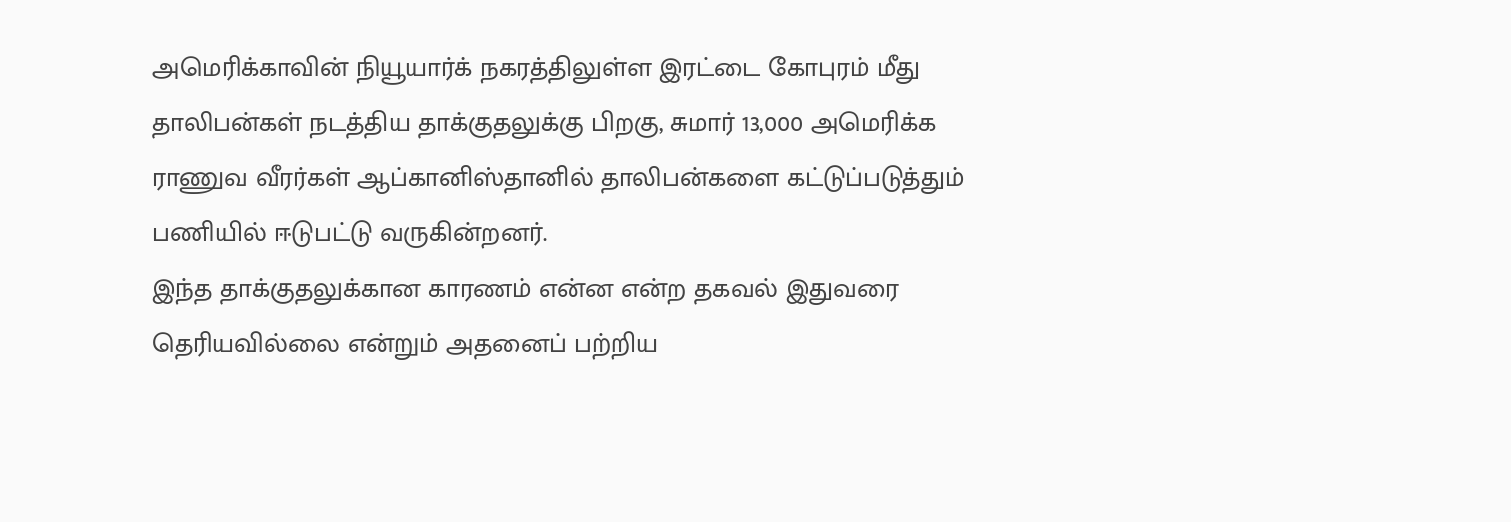அமெரிக்காவின் நியூயார்க் நகரத்திலுள்ள இரட்டை கோபுரம் மீது தாலிபன்கள் நடத்திய தாக்குதலுக்கு பிறகு, சுமார் 13,000 அமெரிக்க ராணுவ வீரர்கள் ஆப்கானிஸ்தானில் தாலிபன்களை கட்டுப்படுத்தும் பணியில் ஈடுபட்டு வருகின்றனர்.
இந்த தாக்குதலுக்கான காரணம் என்ன என்ற தகவல் இதுவரை தெரியவில்லை என்றும் அதனைப் பற்றிய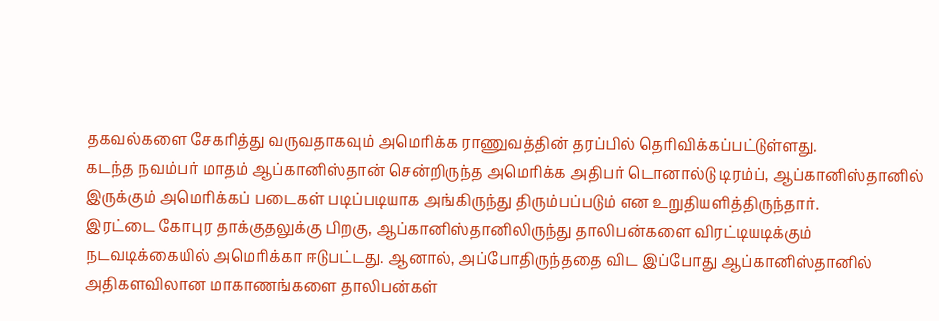தகவல்களை சேகரித்து வருவதாகவும் அமெரிக்க ராணுவத்தின் தரப்பில் தெரிவிக்கப்பட்டுள்ளது.
கடந்த நவம்பர் மாதம் ஆப்கானிஸ்தான் சென்றிருந்த அமெரிக்க அதிபர் டொனால்டு டிரம்ப், ஆப்கானிஸ்தானில் இருக்கும் அமெரிக்கப் படைகள் படிப்படியாக அங்கிருந்து திரும்பப்படும் என உறுதியளித்திருந்தார்.
இரட்டை கோபுர தாக்குதலுக்கு பிறகு, ஆப்கானிஸ்தானிலிருந்து தாலிபன்களை விரட்டியடிக்கும் நடவடிக்கையில் அமெரிக்கா ஈடுபட்டது. ஆனால், அப்போதிருந்ததை விட இப்போது ஆப்கானிஸ்தானில் அதிகளவிலான மாகாணங்களை தாலிபன்கள்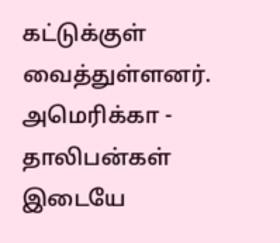கட்டுக்குள் வைத்துள்ளனர்.
அமெரிக்கா - தாலிபன்கள் இடையே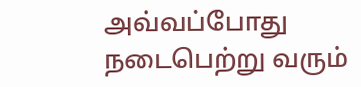அவ்வப்போது நடைபெற்று வரும்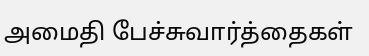அமைதி பேச்சுவார்த்தைகள்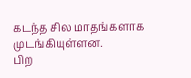கடந்த சில மாதங்களாக முடங்கியுள்ளன.
பிற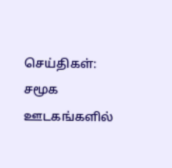செய்திகள்:
சமூக ஊடகங்களில்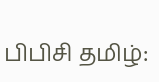பிபிசி தமிழ்: